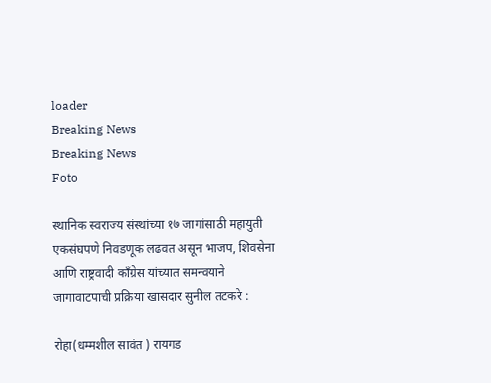loader
Breaking News
Breaking News
Foto

स्थानिक स्वराज्य संस्थांच्या १७ जागांसाठी महायुती एकसंघपणे निवडणूक लढवत असून भाजप, शिवसेना आणि राष्ट्रवादी काँग्रेस यांच्यात समन्वयाने जागावाटपाची प्रक्रिया खासदार सुनील तटकरे :

रोहा(धम्मशील सावंत ) रायगड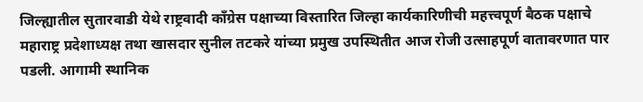जिल्ह्यातील सुतारवाडी येथे राष्ट्रवादी काँग्रेस पक्षाच्या विस्तारित जिल्हा कार्यकारिणीची महत्त्वपूर्ण बैठक पक्षाचे महाराष्ट्र प्रदेशाध्यक्ष तथा खासदार सुनील तटकरे यांच्या प्रमुख उपस्थितीत आज रोजी उत्साहपूर्ण वातावरणात पार पडली. आगामी स्थानिक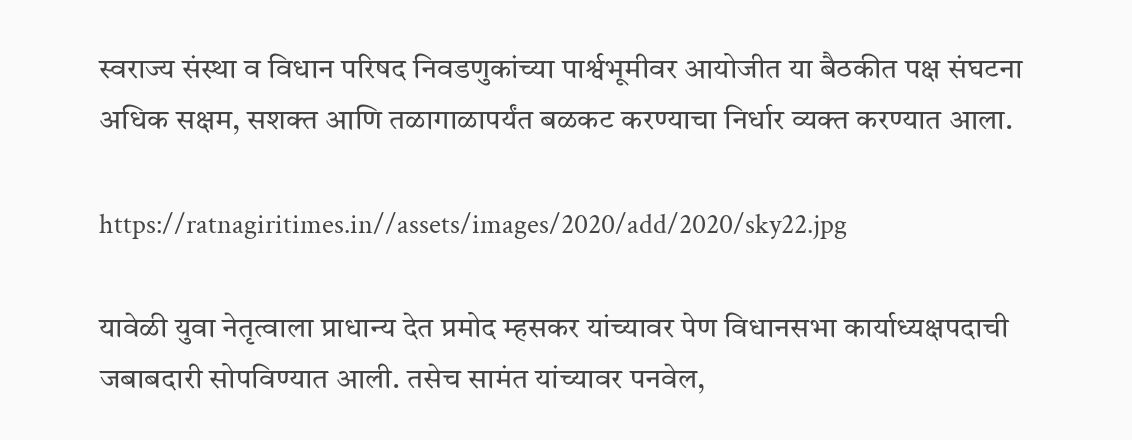स्वराज्य संस्था व विधान परिषद निवडणुकांच्या पार्श्वभूमीवर आयोजीत या बैठकीत पक्ष संघटना अधिक सक्षम, सशक्त आणि तळागाळापर्यंत बळकट करण्याचा निर्धार व्यक्त करण्यात आला.

https://ratnagiritimes.in//assets/images/2020/add/2020/sky22.jpg

यावेळी युवा नेतृत्वाला प्राधान्य देत प्रमोद म्हसकर यांच्यावर पेण विधानसभा कार्याध्यक्षपदाची जबाबदारी सोपविण्यात आली. तसेच सामंत यांच्यावर पनवेल,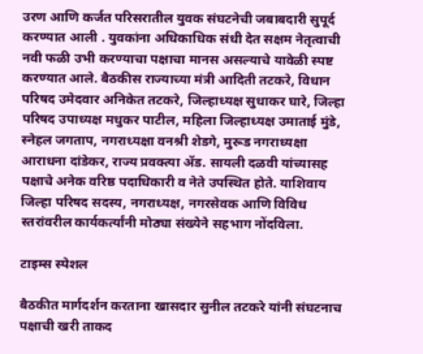उरण आणि कर्जत परिसरातील युवक संघटनेची जबाबदारी सुपूर्द करण्यात आली . युवकांना अधिकाधिक संधी देत सक्षम नेतृत्वाची नवी फळी उभी करण्याचा पक्षाचा मानस असल्याचे यावेळी स्पष्ट करण्यात आले. बैठकीस राज्याच्या मंत्री आदिती तटकरे, विधान परिषद उमेदवार अनिकेत तटकरे, जिल्हाध्यक्ष सुधाकर घारे, जिल्हा परिषद उपाध्यक्ष मधुकर पाटील, महिला जिल्हाध्यक्ष उमाताई मुंडे, स्नेहल जगताप, नगराध्यक्षा वनश्री शेडगे, मुरूड नगराध्यक्षा आराधना दांडेकर, राज्य प्रवक्त्या ॲड. सायली दळवी यांच्यासह पक्षाचे अनेक वरिष्ठ पदाधिकारी व नेते उपस्थित होते. याशिवाय जिल्हा परिषद सदस्य, नगराध्यक्ष, नगरसेवक आणि विविध स्तरांवरील कार्यकर्त्यांनी मोठ्या संख्येने सहभाग नोंदविला.

टाइम्स स्पेशल

बैठकीत मार्गदर्शन करताना खासदार सुनील तटकरे यांनी संघटनाच पक्षाची खरी ताकद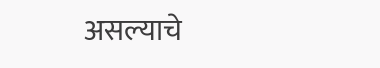असल्याचे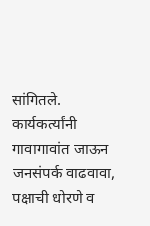सांगितले. कार्यकर्त्यांनी गावागावांत जाऊन जनसंपर्क वाढवावा, पक्षाची धोरणे व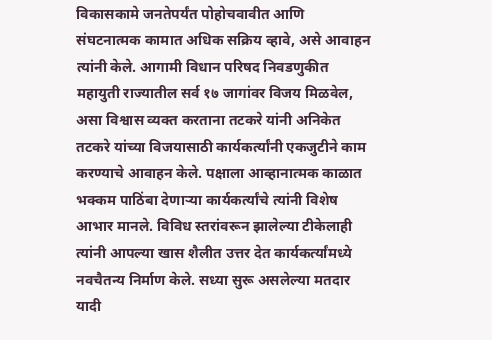विकासकामे जनतेपर्यंत पोहोचवावीत आणि संघटनात्मक कामात अधिक सक्रिय व्हावे, असे आवाहन त्यांनी केले. आगामी विधान परिषद निवडणुकीत महायुती राज्यातील सर्व १७ जागांवर विजय मिळवेल, असा विश्वास व्यक्त करताना तटकरे यांनी अनिकेत तटकरे यांच्या विजयासाठी कार्यकर्त्यांनी एकजुटीने काम करण्याचे आवाहन केले. पक्षाला आव्हानात्मक काळात भक्कम पाठिंबा देणाऱ्या कार्यकर्त्यांचे त्यांनी विशेष आभार मानले. विविध स्तरांवरून झालेल्या टीकेलाही त्यांनी आपल्या खास शैलीत उत्तर देत कार्यकर्त्यांमध्ये नवचैतन्य निर्माण केले. सध्या सुरू असलेल्या मतदार यादी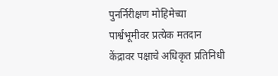पुनर्निरीक्षण मोहिमेच्या पार्श्वभूमीवर प्रत्येक मतदान केंद्रावर पक्षाचे अधिकृत प्रतिनिधी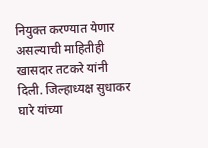नियुक्त करण्यात येणार असल्याची माहितीही खासदार तटकरे यांनी दिली. जिल्हाध्यक्ष सुधाकर घारे यांच्या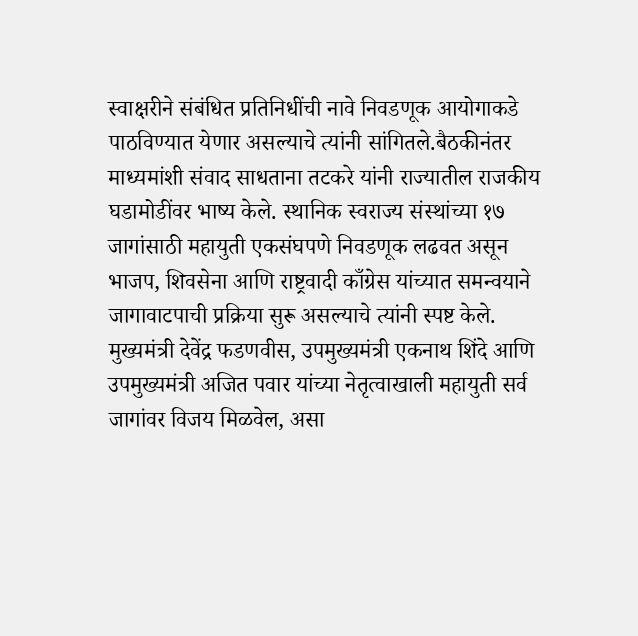स्वाक्षरीने संबंधित प्रतिनिधींची नावे निवडणूक आयोगाकडे पाठविण्यात येणार असल्याचे त्यांनी सांगितले.बैठकीनंतर माध्यमांशी संवाद साधताना तटकरे यांनी राज्यातील राजकीय घडामोडींवर भाष्य केले. स्थानिक स्वराज्य संस्थांच्या १७ जागांसाठी महायुती एकसंघपणे निवडणूक लढवत असून भाजप, शिवसेना आणि राष्ट्रवादी काँग्रेस यांच्यात समन्वयाने जागावाटपाची प्रक्रिया सुरू असल्याचे त्यांनी स्पष्ट केले. मुख्यमंत्री देवेंद्र फडणवीस, उपमुख्यमंत्री एकनाथ शिंदे आणि उपमुख्यमंत्री अजित पवार यांच्या नेतृत्वाखाली महायुती सर्व जागांवर विजय मिळवेल, असा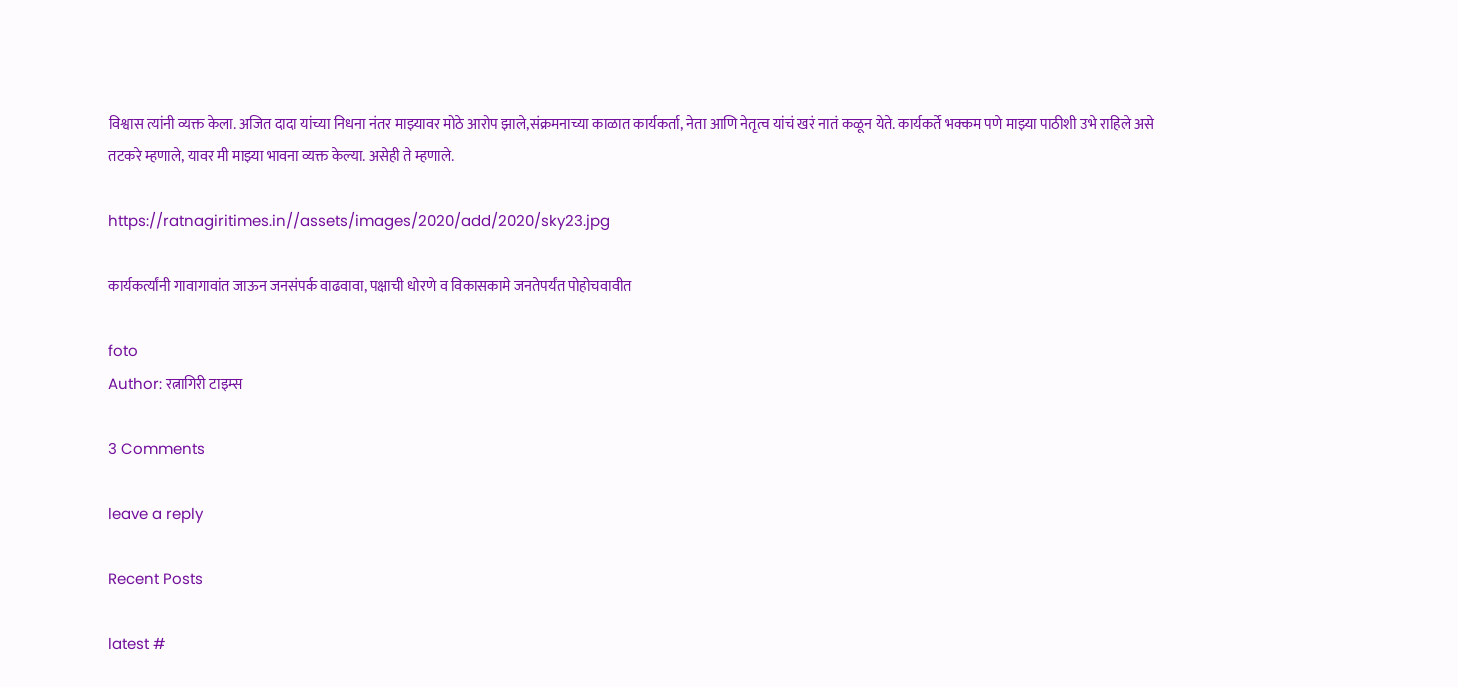विश्वास त्यांनी व्यक्त केला. अजित दादा यांच्या निधना नंतर माझ्यावर मोठे आरोप झाले,संक्रमनाच्या काळात कार्यकर्ता, नेता आणि नेतृत्व यांचं खरं नातं कळून येते. कार्यकर्ते भक्कम पणे माझ्या पाठीशी उभे राहिले असे तटकरे म्हणाले, यावर मी माझ्या भावना व्यक्त केल्या. असेही ते म्हणाले.

https://ratnagiritimes.in//assets/images/2020/add/2020/sky23.jpg

कार्यकर्त्यांनी गावागावांत जाऊन जनसंपर्क वाढवावा, पक्षाची धोरणे व विकासकामे जनतेपर्यंत पोहोचवावीत

foto
Author: रत्नागिरी टाइम्स

3 Comments

leave a reply

Recent Posts

latest #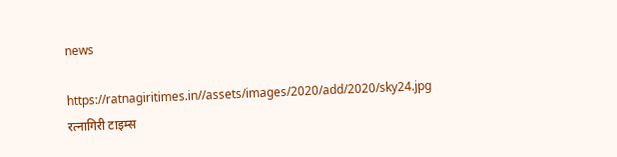news

https://ratnagiritimes.in//assets/images/2020/add/2020/sky24.jpg
रत्नागिरी टाइम्स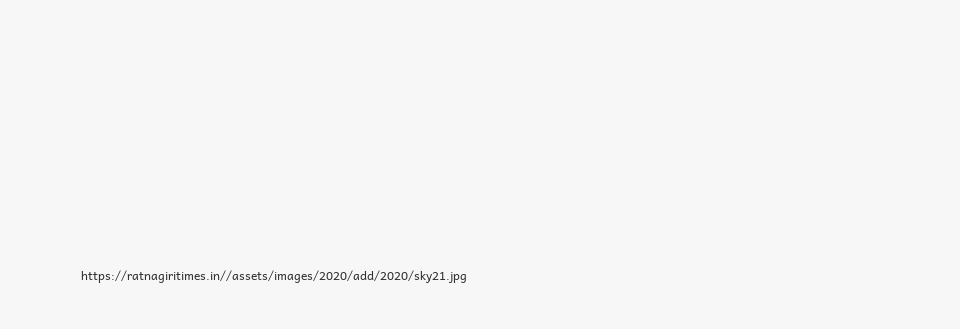https://ratnagiritimes.in//assets/images/2020/add/2020/sky21.jpg